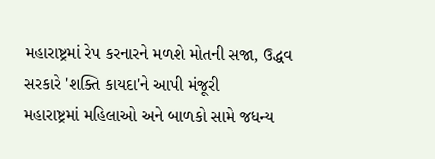મહારાષ્ટ્રમાં રેપ કરનારને મળશે મોતની સજા, ઉદ્ધવ સરકારે 'શક્તિ કાયદા'ને આપી મંજૂરી
મહારાષ્ટ્રમાં મહિલાઓ અને બાળકો સામે જધન્ય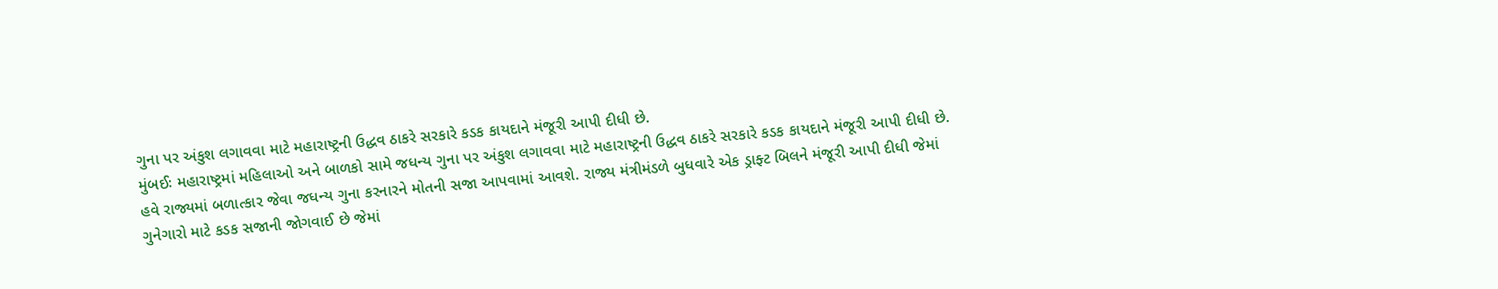ગુના પર અંકુશ લગાવવા માટે મહારાષ્ટ્રની ઉદ્ધવ ઠાકરે સરકારે કડક કાયદાને મંજૂરી આપી દીધી છે.
મુંબઈઃ મહારાષ્ટ્રમાં મહિલાઓ અને બાળકો સામે જધન્ય ગુના પર અંકુશ લગાવવા માટે મહારાષ્ટ્રની ઉદ્ધવ ઠાકરે સરકારે કડક કાયદાને મંજૂરી આપી દીધી છે. હવે રાજ્યમાં બળાત્કાર જેવા જધન્ય ગુના કરનારને મોતની સજા આપવામાં આવશે. રાજ્ય મંત્રીમંડળે બુધવારે એક ડ્રાફ્ટ બિલને મંજૂરી આપી દીધી જેમાં ગુનેગારો માટે કડક સજાની જોગવાઈ છે જેમાં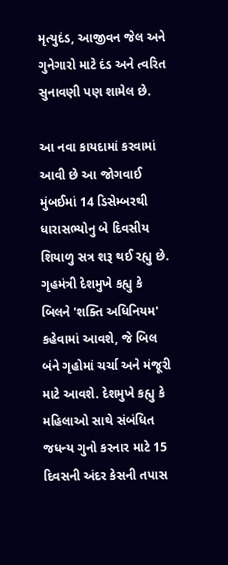મૃત્યુદંડ, આજીવન જેલ અને ગુનેગારો માટે દંડ અને ત્વરિત સુનાવણી પણ શામેલ છે.

આ નવા કાયદામાં કરવામાં આવી છે આ જોગવાઈ
મુંબઈમાં 14 ડિસેમ્બરથી ધારાસભ્યોનુ બે દિવસીય શિયાળુ સત્ર શરૂ થઈ રહ્યુ છે. ગૃહમંત્રી દેશમુખે કહ્યુ કે બિલને 'શક્તિ અધિનિયમ' કહેવામાં આવશે, જે બિલ બંને ગૃહોમાં ચર્ચા અને મંજૂરી માટે આવશે. દેશમુખે કહ્યુ કે મહિલાઓ સાથે સંબંધિત જધન્ય ગુનો કરનાર માટે 15 દિવસની અંદર કેસની તપાસ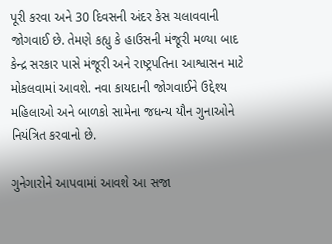પૂરી કરવા અને 30 દિવસની અંદર કેસ ચલાવવાની જોગવાઈ છે. તેમણે કહ્યુ કે હાઉસની મંજૂરી મળ્યા બાદ કેન્દ્ર સરકાર પાસે મંજૂરી અને રાષ્ટ્રપતિના આશ્વાસન માટે મોકલવામાં આવશે. નવા કાયદાની જોગવાઈને ઉદ્દેશ્ય મહિલાઓ અને બાળકો સામેના જધન્ય યૌન ગુનાઓને નિયંત્રિત કરવાનો છે.

ગુનેગારોને આપવામાં આવશે આ સજા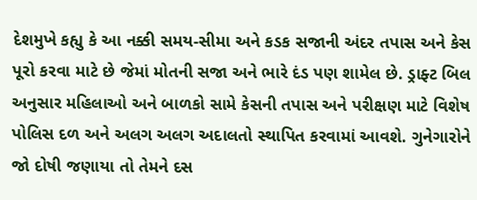દેશમુખે કહ્યુ કે આ નક્કી સમય-સીમા અને કડક સજાની અંદર તપાસ અને કેસ પૂરો કરવા માટે છે જેમાં મોતની સજા અને ભારે દંડ પણ શામેલ છે. ડ્રાફ્ટ બિલ અનુસાર મહિલાઓ અને બાળકો સામે કેસની તપાસ અને પરીક્ષણ માટે વિશેષ પોલિસ દળ અને અલગ અલગ અદાલતો સ્થાપિત કરવામાં આવશે. ગુનેગારોને જો દોષી જણાયા તો તેમને દસ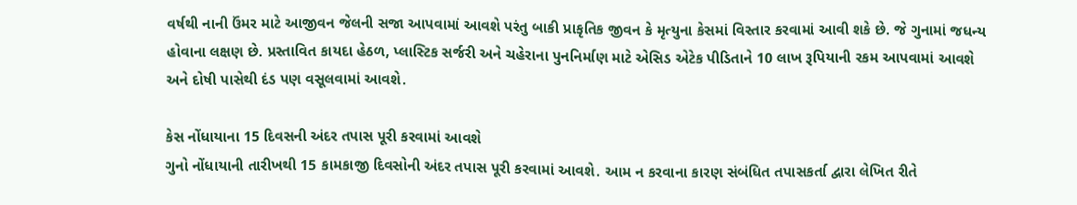વર્ષથી નાની ઉંમર માટે આજીવન જેલની સજા આપવામાં આવશે પરંતુ બાકી પ્રાકૃતિક જીવન કે મૃત્યુના કેસમાં વિસ્તાર કરવામાં આવી શકે છે. જે ગુનામાં જધન્ય હોવાના લક્ષણ છે. પ્રસ્તાવિત કાયદા હેઠળ, પ્લાસ્ટિક સર્જરી અને ચહેરાના પુનનિર્માણ માટે એસિડ એટેક પીડિતાને 10 લાખ રૂપિયાની રકમ આપવામાં આવશે અને દોષી પાસેથી દંડ પણ વસૂલવામાં આવશે.

કેસ નોંધાયાના 15 દિવસની અંદર તપાસ પૂરી કરવામાં આવશે
ગુનો નોંધાયાની તારીખથી 15 કામકાજી દિવસોની અંદર તપાસ પૂરી કરવામાં આવશે. આમ ન કરવાના કારણ સંબંધિત તપાસકર્તા દ્વારા લેખિત રીતે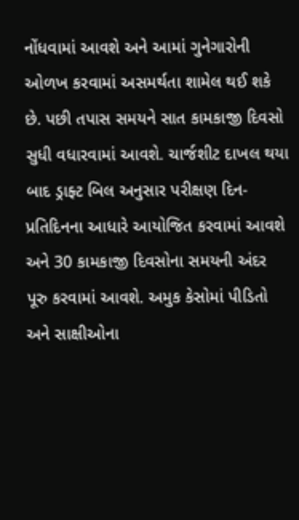નોંધવામાં આવશે અને આમાં ગુનેગારોની ઓળખ કરવામાં અસમર્થતા શામેલ થઈ શકે છે. પછી તપાસ સમયને સાત કામકાજી દિવસો સુધી વધારવામાં આવશે. ચાર્જશીટ દાખલ થયા બાદ ડ્રાફ્ટ બિલ અનુસાર પરીક્ષણ દિન-પ્રતિદિનના આધારે આયોજિત કરવામાં આવશે અને 30 કામકાજી દિવસોના સમયની અંદર પૂરુ કરવામાં આવશે. અમુક કેસોમાં પીડિતો અને સાક્ષીઓના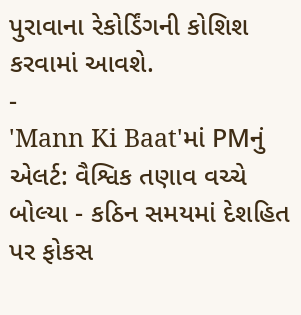પુરાવાના રેકોર્ડિંગની કોશિશ કરવામાં આવશે.
-
'Mann Ki Baat'માં PMનું એલર્ટ: વૈશ્વિક તણાવ વચ્ચે બોલ્યા - કઠિન સમયમાં દેશહિત પર ફોકસ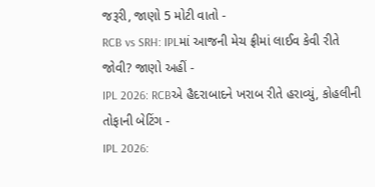જરૂરી, જાણો 5 મોટી વાતો -
RCB vs SRH: IPLમાં આજની મેચ ફ્રીમાં લાઈવ કેવી રીતે જોવી? જાણો અહીં -
IPL 2026: RCBએ હૈદરાબાદને ખરાબ રીતે હરાવ્યું, કોહલીની તોફાની બેટિંગ -
IPL 2026: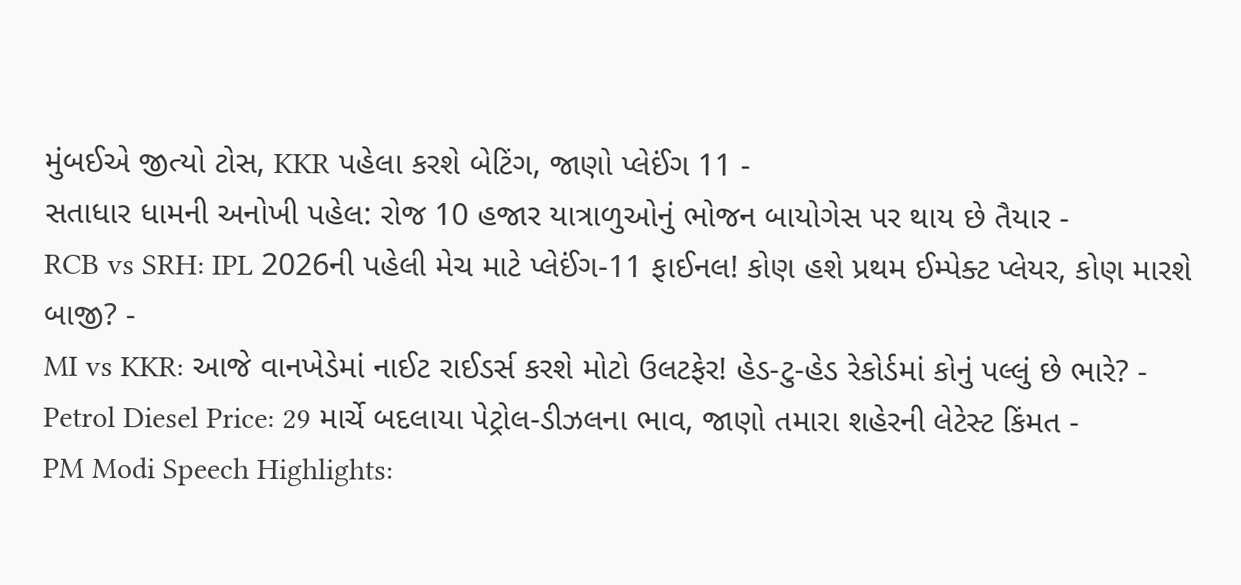મુંબઈએ જીત્યો ટોસ, KKR પહેલા કરશે બેટિંગ, જાણો પ્લેઈંગ 11 -
સતાધાર ધામની અનોખી પહેલ: રોજ 10 હજાર યાત્રાળુઓનું ભોજન બાયોગેસ પર થાય છે તૈયાર -
RCB vs SRH: IPL 2026ની પહેલી મેચ માટે પ્લેઈંગ-11 ફાઈનલ! કોણ હશે પ્રથમ ઈમ્પેક્ટ પ્લેયર, કોણ મારશે બાજી? -
MI vs KKR: આજે વાનખેડેમાં નાઈટ રાઈડર્સ કરશે મોટો ઉલટફેર! હેડ-ટુ-હેડ રેકોર્ડમાં કોનું પલ્લું છે ભારે? -
Petrol Diesel Price: 29 માર્ચે બદલાયા પેટ્રોલ-ડીઝલના ભાવ, જાણો તમારા શહેરની લેટેસ્ટ કિંમત -
PM Modi Speech Highlights: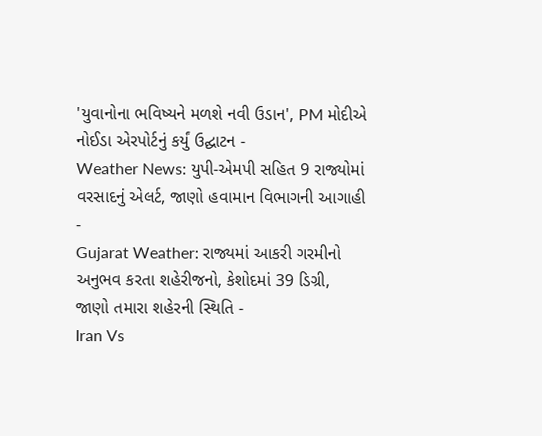'યુવાનોના ભવિષ્યને મળશે નવી ઉડાન', PM મોદીએ નોઈડા એરપોર્ટનું કર્યું ઉદ્ઘાટન -
Weather News: યુપી-એમપી સહિત 9 રાજ્યોમાં વરસાદનું એલર્ટ, જાણો હવામાન વિભાગની આગાહી -
Gujarat Weather: રાજ્યમાં આકરી ગરમીનો અનુભવ કરતા શહેરીજનો, કેશોદમાં 39 ડિગ્રી, જાણો તમારા શહેરની સ્થિતિ -
Iran Vs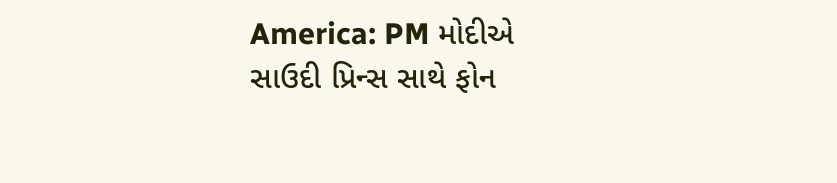America: PM મોદીએ સાઉદી પ્રિન્સ સાથે ફોન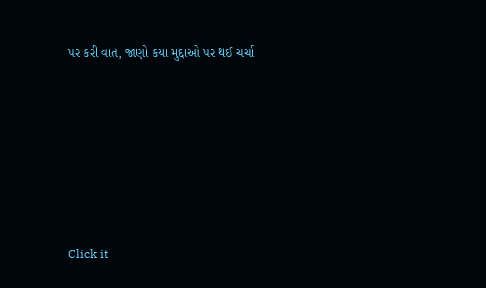પર કરી વાત, જાણો કયા મુદ્દાઓ પર થઈ ચર્ચા






Click it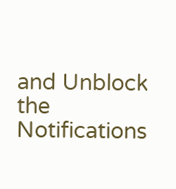and Unblock the Notifications